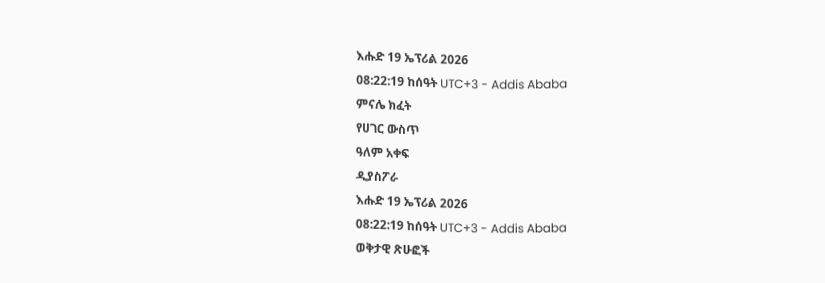እሑድ 19 ኤፕሪል 2026
08:22:19 ከሰዓት UTC+3 - Addis Ababa
ምናሌ ክፈት
የሀገር ውስጥ
ዓለም አቀፍ
ዲያስፖራ
እሑድ 19 ኤፕሪል 2026
08:22:19 ከሰዓት UTC+3 - Addis Ababa
ወቅታዊ ጽሁፎች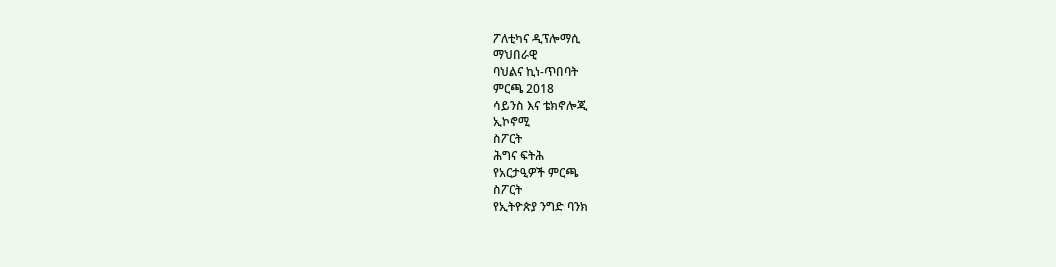ፖለቲካና ዲፕሎማሲ
ማህበራዊ
ባህልና ኪነ-ጥበባት
ምርጫ 2018
ሳይንስ እና ቴክኖሎጂ
ኢኮኖሚ
ስፖርት
ሕግና ፍትሕ
የአርታዒዎች ምርጫ
ስፖርት
የኢትዮጵያ ንግድ ባንክ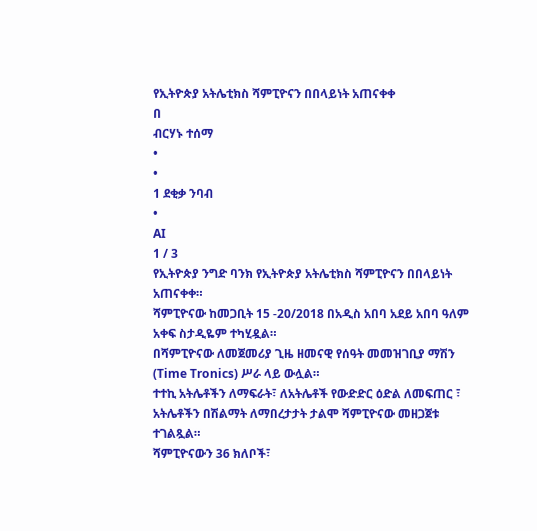የኢትዮጵያ አትሌቲክስ ሻምፒዮናን በበላይነት አጠናቀቀ
በ
ብርሃኑ ተሰማ
•
•
1 ደቂቃ ንባብ
•
AI
1 / 3
የኢትዮጵያ ንግድ ባንክ የኢትዮጵያ አትሌቲክስ ሻምፒዮናን በበላይነት አጠናቀቀ።
ሻምፒዮናው ከመጋቢት 15 -20/2018 በአዲስ አበባ አደይ አበባ ዓለም አቀፍ ስታዲዬም ተካሂዷል።
በሻምፒዮናው ለመጀመሪያ ጊዜ ዘመናዊ የሰዓት መመዝገቢያ ማሽን (Time Tronics) ሥራ ላይ ውሏል።
ተተኪ አትሌቶችን ለማፍራት፣ ለአትሌቶች የውድድር ዕድል ለመፍጠር ፣ አትሌቶችን በሽልማት ለማበረታታት ታልሞ ሻምፒዮናው መዘጋጀቱ ተገልጿል።
ሻምፒዮናውን 36 ክለቦች፣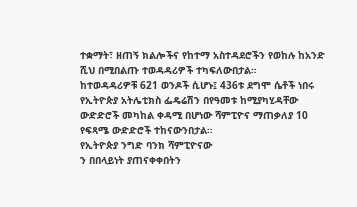ተቋማት፣ ዘጠኝ ክልሎችና የከተማ አስተዳደሮችን የወከሉ ከአንድ ሺህ በሚበልጡ ተወዳዳሪዎች ተካፍለውበታል።
ከተወዳዳሪዎቹ 621 ወንዶች ሲሆኑ፤ 436ቱ ደግሞ ሴቶች ነበሩ
የኢትዮጵያ አትሌቲክስ ፌዴሬሽን በየዓመቱ ከሚያካሂዳቸው ውድድሮች መካከል ቀዳሚ በሆነው ሻምፒዮና ማጠቃለያ 10 የፍጻሜ ውድድሮች ተከናውንበታል።
የኢትዮጵያ ንግድ ባንክ ሻምፒዮናው
ን በበላይነት ያጠናቀቀበትን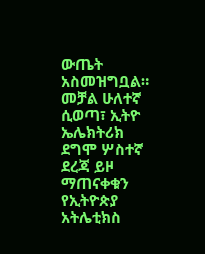ውጤት አስመዝግቧል።
መቻል ሁለተኛ ሲወጣ፣ ኢትዮ ኤሌክትሪክ ደግሞ ሦስተኛ ደረጃ ይዞ ማጠናቀቁን የኢትዮጵያ አትሌቲክስ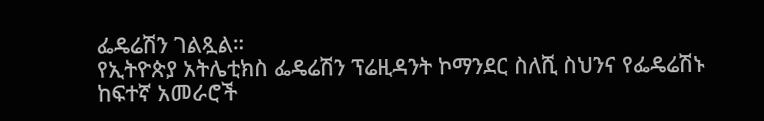ፌዴሬሽን ገልጿል።
የኢትዮጵያ አትሌቲክስ ፌዴሬሽን ፕሬዚዳንት ኮማንደር ስለሺ ስህንና የፌዴሬሽኑ ከፍተኛ አመራሮች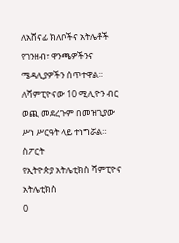ለአሸናፊ ክለቦችና አትሌቶች የገንዘብ፣ ዋንጫዎችንና ሜዳሊያዎችን ሰጥተዋል።
ለሻምፒዮናው 10 ሚሊዮን ብር ወጪ መደረጉም በመዝጊያው ሥነ ሥርዓት ላይ ተነግሯል።
ስፖርት
የኢትዮጵያ አትሌቲክስ ሻምፒዮና
አትሌቲክስ
0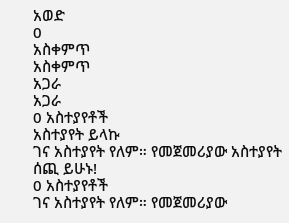አወድ
0
አስቀምጥ
አስቀምጥ
አጋራ
አጋራ
0 አስተያየቶች
አስተያየት ይላኩ
ገና አስተያየት የለም። የመጀመሪያው አስተያየት ሰጪ ይሁኑ!
0 አስተያየቶች
ገና አስተያየት የለም። የመጀመሪያው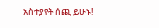አስተያየት ሰጪ ይሁኑ!